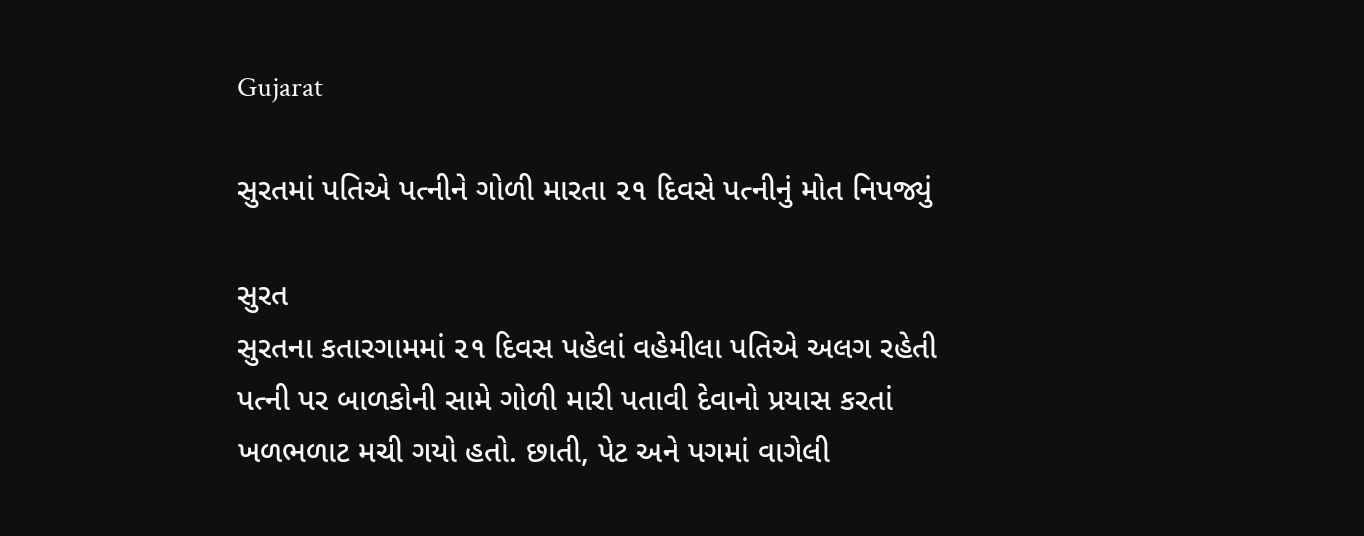Gujarat

સુરતમાં પતિએ પત્નીને ગોળી મારતા ૨૧ દિવસે પત્નીનું મોત નિપજ્યું

સુરત
સુરતના કતારગામમાં ૨૧ દિવસ પહેલાં વહેમીલા પતિએ અલગ રહેતી પત્ની પર બાળકોની સામે ગોળી મારી પતાવી દેવાનો પ્રયાસ કરતાં ખળભળાટ મચી ગયો હતો. છાતી, પેટ અને પગમાં વાગેલી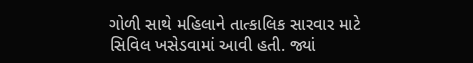ગોળી સાથે મહિલાને તાત્કાલિક સારવાર માટે સિવિલ ખસેડવામાં આવી હતી. જ્યાં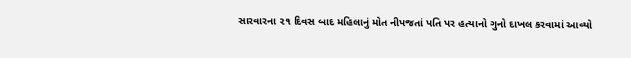સારવારના ૨૧ દિવસ બાદ મહિલાનું મોત નીપજતાં પતિ પર હત્યાનો ગુનો દાખલ કરવામાં આવ્યો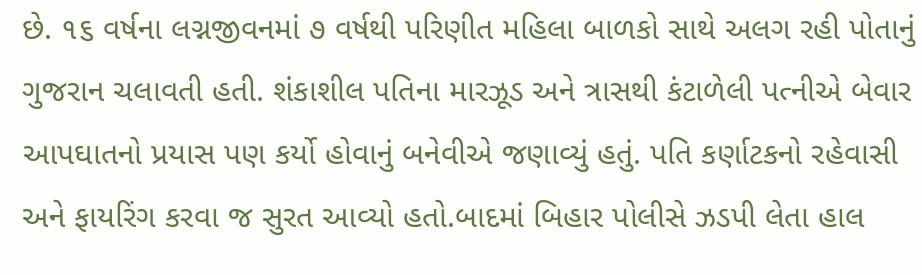છે. ૧૬ વર્ષના લગ્નજીવનમાં ૭ વર્ષથી પરિણીત મહિલા બાળકો સાથે અલગ રહી પોતાનું ગુજરાન ચલાવતી હતી. શંકાશીલ પતિના મારઝૂડ અને ત્રાસથી કંટાળેલી પત્નીએ બેવાર આપઘાતનો પ્રયાસ પણ કર્યો હોવાનું બનેવીએ જણાવ્યું હતું. પતિ કર્ણાટકનો રહેવાસી અને ફાયરિંગ કરવા જ સુરત આવ્યો હતો.બાદમાં બિહાર પોલીસે ઝડપી લેતા હાલ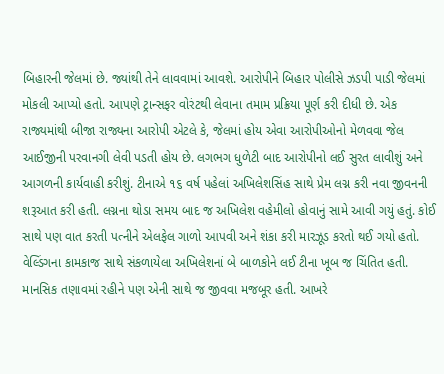બિહારની જેલમાં છે. જ્યાંથી તેને લાવવામાં આવશે. આરોપીને બિહાર પોલીસે ઝડપી પાડી જેલમાં મોકલી આપ્યો હતો. આપણે ટ્રાન્સફર વોરંટથી લેવાના તમામ પ્રક્રિયા પૂર્ણ કરી દીધી છે. એક રાજ્યમાંથી બીજા રાજ્યના આરોપી એટલે કે, જેલમાં હોય એવા આરોપીઓનો મેળવવા જેલ આઈજીની પરવાનગી લેવી પડતી હોય છે. લગભગ ધુળેટી બાદ આરોપીનો લઈ સુરત લાવીશું અને આગળની કાર્યવાહી કરીશું. ટીનાએ ૧૬ વર્ષ પહેલાં અખિલેશસિંહ સાથે પ્રેમ લગ્ન કરી નવા જીવનની શરૂઆત કરી હતી. લગ્નના થોડા સમય બાદ જ અખિલેશ વહેમીલો હોવાનું સામે આવી ગયું હતું. કોઈ સાથે પણ વાત કરતી પત્નીને એલફેલ ગાળો આપવી અને શંકા કરી મારઝૂડ કરતો થઈ ગયો હતો. વેલ્ડિંગના કામકાજ સાથે સંકળાયેલા અખિલેશનાં બે બાળકોને લઈ ટીના ખૂબ જ ચિંતિત હતી. માનસિક તણાવમાં રહીને પણ એની સાથે જ જીવવા મજબૂર હતી. આખરે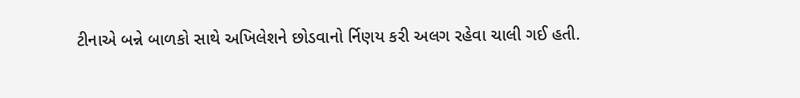ટીનાએ બન્ને બાળકો સાથે અખિલેશને છોડવાનો ર્નિણય કરી અલગ રહેવા ચાલી ગઈ હતી.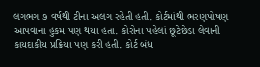લગભગ ૭ વર્ષથી ટીના અલગ રહેતી હતી. કોર્ટમાંથી ભરણપોષણ આપવાના હુકમ પણ થયા હતા. કોરોના પહેલાં છૂટેછેડા લેવાની કાયદાકીય પ્રક્રિયા પણ કરી હતી. કોર્ટ બંધ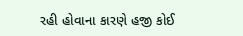રહી હોવાના કારણે હજી કોઈ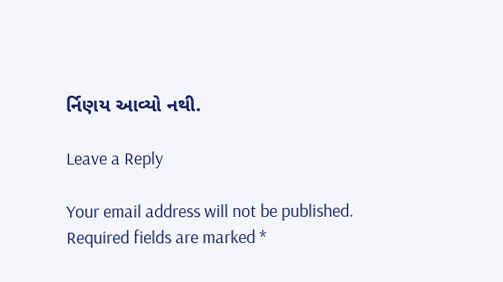ર્નિણય આવ્યો નથી.

Leave a Reply

Your email address will not be published. Required fields are marked *